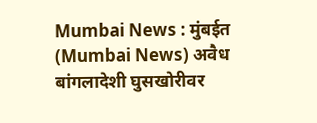Mumbai News : मुंबईत (Mumbai News) अवैध बांगलादेशी घुसखोरीवर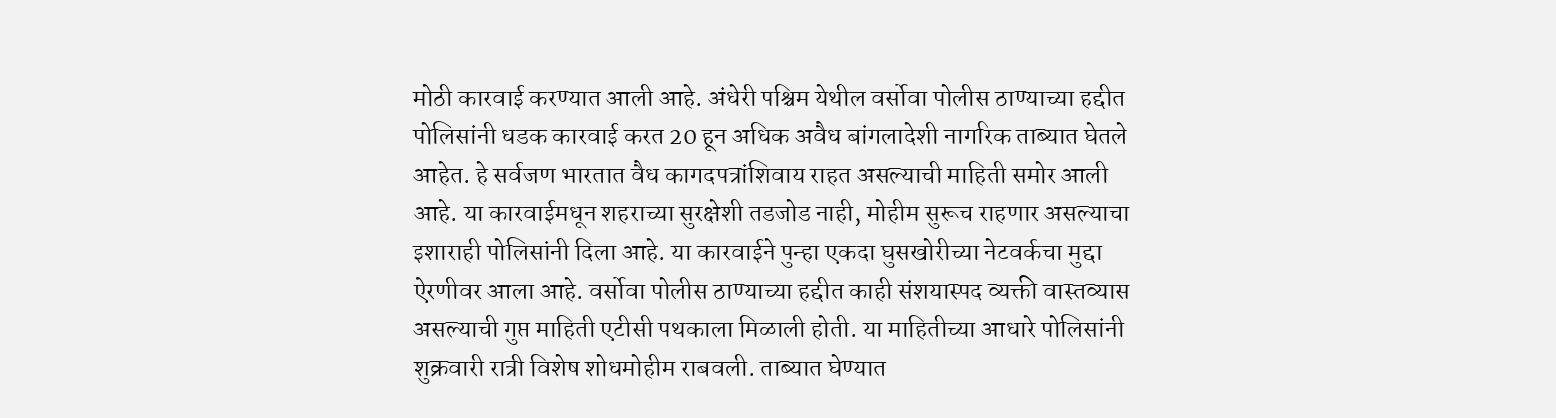मोठी कारवाई करण्यात आली आहे. अंधेरी पश्चिम येथील वर्सोवा पोलीस ठाण्याच्या हद्दीत पोलिसांनी धडक कारवाई करत 20 हून अधिक अवैध बांगलादेशी नागरिक ताब्यात घेतले आहेत. हे सर्वजण भारतात वैध कागदपत्रांशिवाय राहत असल्याची माहिती समोर आली आहे. या कारवाईमधून शहराच्या सुरक्षेशी तडजोड नाही, मोहीम सुरूच राहणार असल्याचा इशाराही पोलिसांनी दिला आहे. या कारवाईने पुन्हा एकदा घुसखोरीच्या नेटवर्कचा मुद्दा ऐरणीवर आला आहे. वर्सोवा पोलीस ठाण्याच्या हद्दीत काही संशयास्पद व्यक्ती वास्तव्यास असल्याची गुप्त माहिती एटीसी पथकाला मिळाली होती. या माहितीच्या आधारे पोलिसांनी शुक्रवारी रात्री विशेष शोधमोहीम राबवली. ताब्यात घेण्यात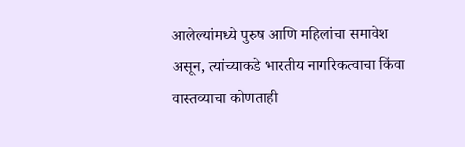आलेल्यांमध्ये पुरुष आणि महिलांचा समावेश असून, त्यांच्याकडे भारतीय नागरिकत्वाचा किंवा वास्तव्याचा कोणताही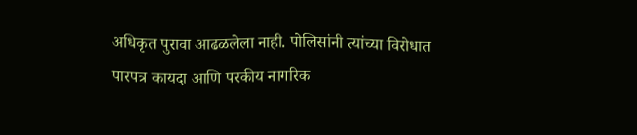अधिकृत पुरावा आढळलेला नाही. पोलिसांनी त्यांच्या विरोधात पारपत्र कायदा आणि परकीय नागरिक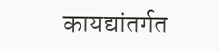कायद्यांतर्गत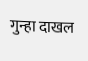गुन्हा दाखल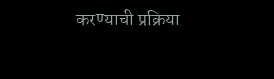करण्याची प्रक्रिया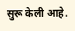सुरू केली आहे.